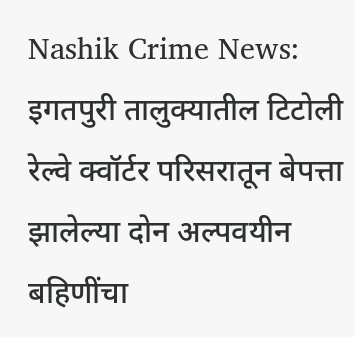Nashik Crime News: इगतपुरी तालुक्यातील टिटोली रेल्वे क्वॉर्टर परिसरातून बेपत्ता झालेल्या दोन अल्पवयीन बहिणींचा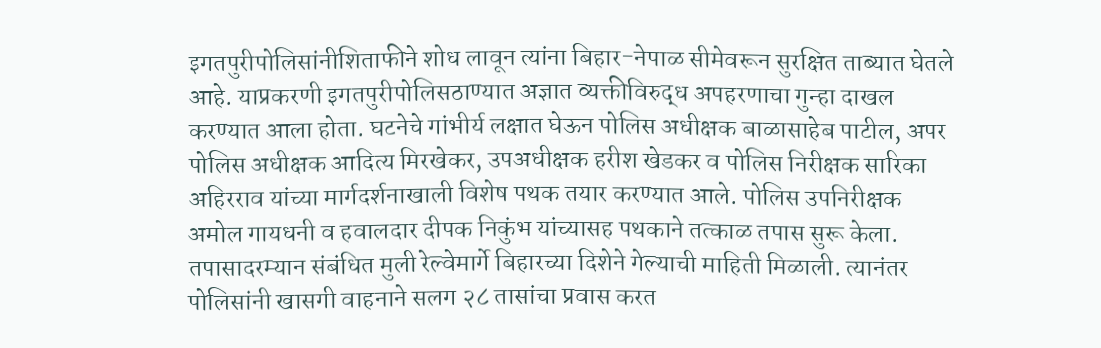इगतपुरीपोलिसांनीशिताफीने शोध लावून त्यांना बिहार-नेपाळ सीमेवरून सुरक्षित ताब्यात घेतले आहे. याप्रकरणी इगतपुरीपोलिसठाण्यात अज्ञात व्यक्तीविरुद्ध अपहरणाचा गुन्हा दाखल करण्यात आला होता. घटनेचे गांभीर्य लक्षात घेऊन पोलिस अधीक्षक बाळासाहेब पाटील, अपर पोलिस अधीक्षक आदित्य मिरखेकर, उपअधीक्षक हरीश खेडकर व पोलिस निरीक्षक सारिका अहिरराव यांच्या मार्गदर्शनाखाली विशेष पथक तयार करण्यात आले. पोलिस उपनिरीक्षक अमोल गायधनी व हवालदार दीपक निकुंभ यांच्यासह पथकाने तत्काळ तपास सुरू केला. तपासादरम्यान संबंधित मुली रेल्वेमार्गे बिहारच्या दिशेने गेल्याची माहिती मिळाली. त्यानंतर पोलिसांनी खासगी वाहनाने सलग २८ तासांचा प्रवास करत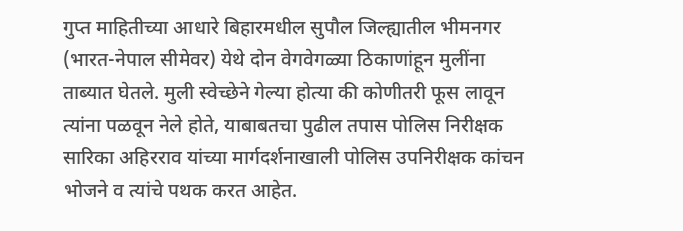गुप्त माहितीच्या आधारे बिहारमधील सुपौल जिल्ह्यातील भीमनगर (भारत-नेपाल सीमेवर) येथे दोन वेगवेगळ्या ठिकाणांहून मुलींना ताब्यात घेतले. मुली स्वेच्छेने गेल्या होत्या की कोणीतरी फूस लावून त्यांना पळवून नेले होते, याबाबतचा पुढील तपास पोलिस निरीक्षक सारिका अहिरराव यांच्या मार्गदर्शनाखाली पोलिस उपनिरीक्षक कांचन भोजने व त्यांचे पथक करत आहेत.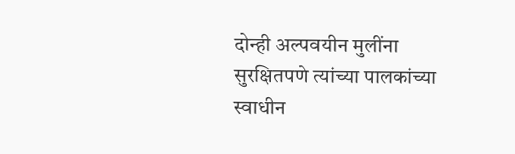दोन्ही अल्पवयीन मुलींना सुरक्षितपणे त्यांच्या पालकांच्या स्वाधीन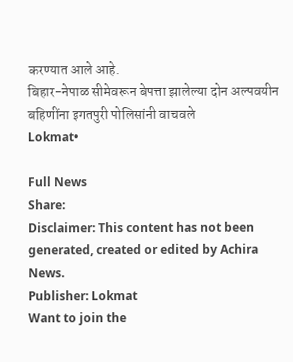करण्यात आले आहे.
बिहार-नेपाळ सीमेवरून बेपत्ता झालेल्या दोन अल्पवयीन बहिणींना इगतपुरी पोलिसांनी वाचवले
Lokmat•

Full News
Share:
Disclaimer: This content has not been generated, created or edited by Achira News.
Publisher: Lokmat
Want to join the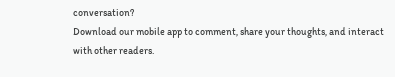conversation?
Download our mobile app to comment, share your thoughts, and interact with other readers.